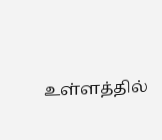உள்ளத்தில்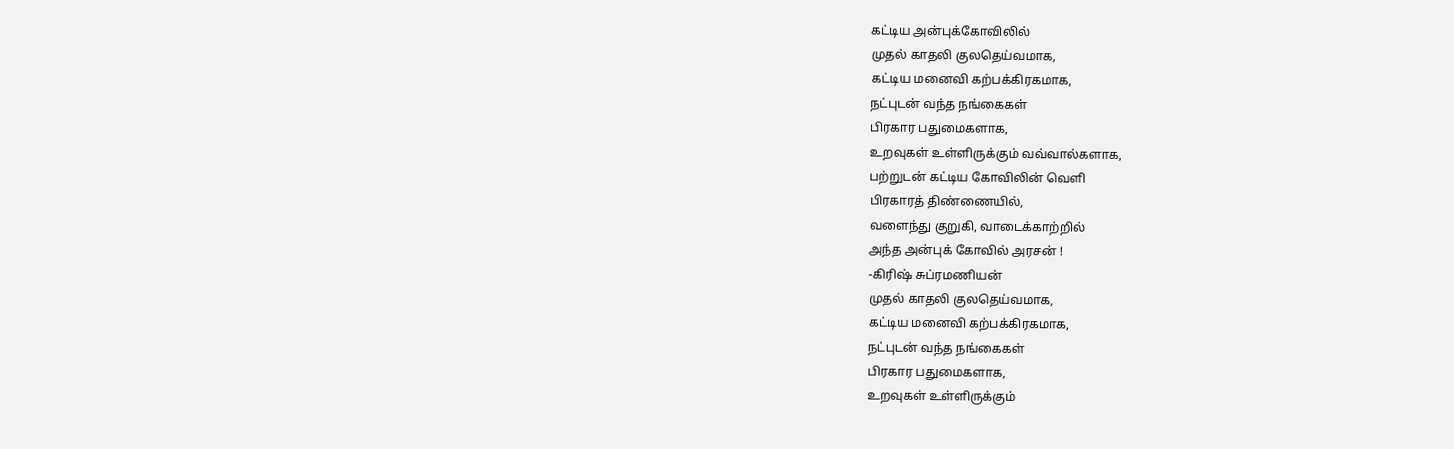கட்டிய அன்புக்கோவிலில்
முதல் காதலி குலதெய்வமாக,
கட்டிய மனைவி கற்பக்கிரகமாக,
நட்புடன் வந்த நங்கைகள்
பிரகார பதுமைகளாக,
உறவுகள் உள்ளிருக்கும் வவ்வால்களாக,
பற்றுடன் கட்டிய கோவிலின் வெளி
பிரகாரத் திண்ணையில்,
வளைந்து குறுகி, வாடைக்காற்றில்
அந்த அன்புக் கோவில் அரசன் !
-கிரிஷ் சுப்ரமணியன்
முதல் காதலி குலதெய்வமாக,
கட்டிய மனைவி கற்பக்கிரகமாக,
நட்புடன் வந்த நங்கைகள்
பிரகார பதுமைகளாக,
உறவுகள் உள்ளிருக்கும்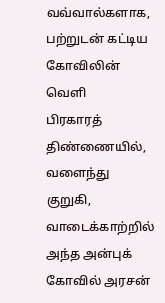வவ்வால்களாக,
பற்றுடன் கட்டிய கோவிலின் வெளி
பிரகாரத் திண்ணையில்,
வளைந்து குறுகி, வாடைக்காற்றில்
அந்த அன்புக் கோவில் அரசன்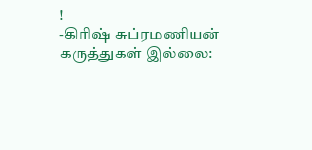!
-கிரிஷ் சுப்ரமணியன்
கருத்துகள் இல்லை: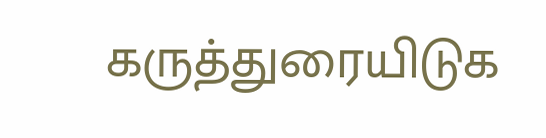கருத்துரையிடுக